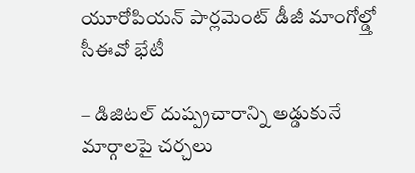యూరోపియన్ పార్లమెంట్ డీజీ మాంగోల్డ్తో సీఈవో భేటీ

– డిజిటల్ దుష్ప్రచారాన్ని అడ్డుకునే మార్గాలపై చర్చలు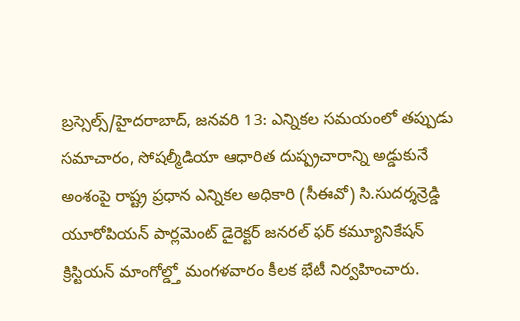బ్రస్సెల్స్/హైదరాబాద్, జనవరి 13: ఎన్నికల సమయంలో తప్పుడు సమాచారం, సోషల్మీడియా ఆధారిత దుష్ప్రచారాన్ని అడ్డుకునే అంశంపై రాష్ట్ర ప్రధాన ఎన్నికల అధికారి (సీఈవో) సి.సుదర్శన్రెడ్డి యూరోపియన్ పార్లమెంట్ డైరెక్టర్ జనరల్ ఫర్ కమ్యూనికేషన్ క్రిస్టియన్ మాంగోల్డ్తో మంగళవారం కీలక భేటీ నిర్వహించారు.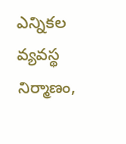ఎన్నికల వ్యవస్థ నిర్మాణం,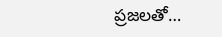ప్రజలతో…